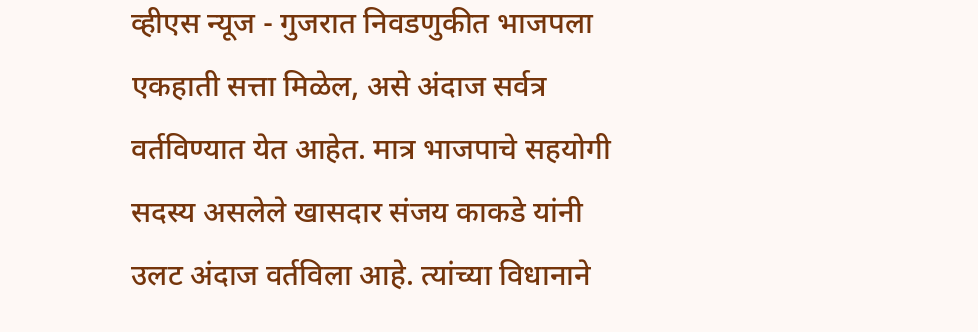व्हीएस न्यूज - गुजरात निवडणुकीत भाजपला एकहाती सत्ता मिळेल, असे अंदाज सर्वत्र वर्तविण्यात येत आहेत. मात्र भाजपाचे सहयोगी सदस्य असलेले खासदार संजय काकडे यांनी उलट अंदाज वर्तविला आहे. त्यांच्या विधानाने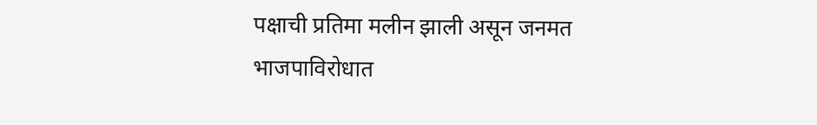पक्षाची प्रतिमा मलीन झाली असून जनमत भाजपाविरोधात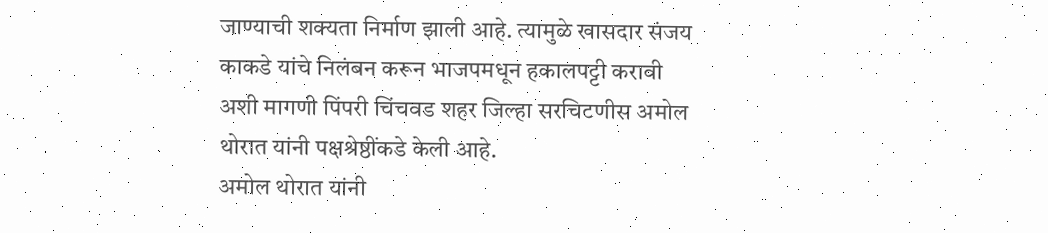जाण्याची शक्यता निर्माण झाली आहे. त्यामुळे खासदार संजय काकडे यांचे निलंबन करून भाजपमधून हकालपट्टी करावी अशी मागणी पिंपरी चिंचवड शहर जिल्हा सरचिटणीस अमोल थोरात यांनी पक्षश्रेष्ठींकडे केली आहे.
अमोल थोरात यांनी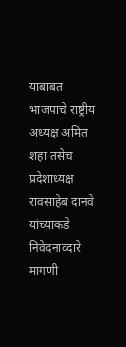याबाबत भाजपाचे राष्ट्रीय अध्यक्ष अमित शहा तसेच प्रदेशाध्यक्ष रावसाहेब दानवे यांच्याकडे निवेदनाव्दारे मागणी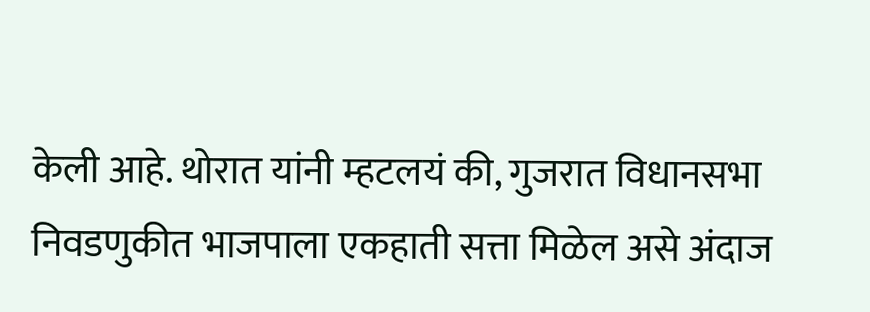केली आहे. थोरात यांनी म्हटलयं की, गुजरात विधानसभा निवडणुकीत भाजपाला एकहाती सत्ता मिळेल असे अंदाज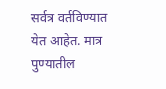सर्वत्र वर्तविण्यात येत आहेत. मात्र पुण्यातील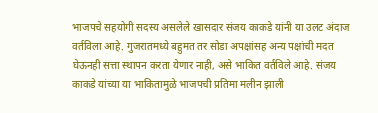भाजपचे सहयोगी सदस्य असलेले खासदार संजय काकडे यांनी या उलट अंदाज वर्तविला आहे. गुजरातमध्ये बहुमत तर सोडा अपक्षांसह अन्य पक्षांची मदत घेऊनही सत्ता स्थापन करता येणार नाही, असे भाकित वर्तविले आहे. संजय काकडे यांच्या या भाकितामुळे भाजपची प्रतिमा मलीन झाली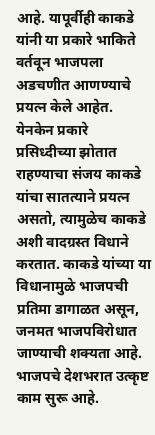आहे. यापूर्वीही काकडे यांनी या प्रकारे भाकिते वर्तवून भाजपला अडचणीत आणण्याचे प्रयत्न केले आहेत. येनकेन प्रकारे प्रसिध्दीच्या झोतात राहण्याचा संजय काकडे यांचा सातत्याने प्रयत्न असतो, त्यामुळेच काकडे अशी वादग्रस्त विधाने करतात. काकडे यांच्या या विधानामुळे भाजपची प्रतिमा डागाळत असून, जनमत भाजपविरोधात जाण्याची शक्यता आहे. भाजपचे देशभरात उत्कृष्ट काम सुरू आहे.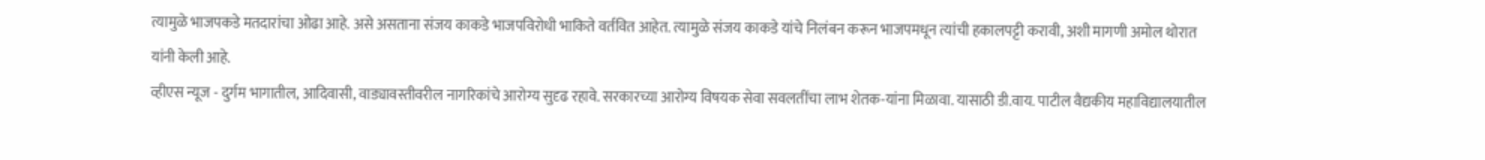त्यामुळे भाजपकडे मतदारांचा ओढा आहे. असे असताना संजय काकडे भाजपविरोधी भाकिते वर्तवित आहेत. त्यामुळे संजय काकडे यांचे निलंबन करून भाजपमधून त्यांची हकालपट्टी करावी, अशी मागणी अमोल थोरात यांनी केली आहे.
व्हीएस न्यूज - दुर्गम भागातील, आदिवासी, वाड्यावस्तीवरील नागरिकांचे आरोग्य सुदृढ रहावे. सरकारच्या आरोग्य विषयक सेवा सवलतींचा लाभ शेतक-यांना मिळावा. यासाठी डी.वाय. पाटील वैद्यकीय महाविद्यालयातील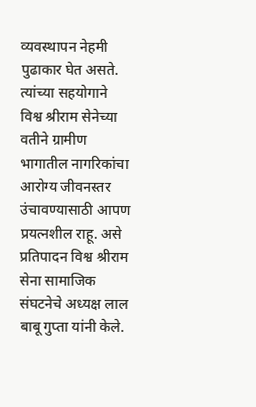व्यवस्थापन नेहमी पुढाकार घेत असते. त्यांच्या सहयोगाने विश्व श्रीराम सेनेच्या वतीने ग्रामीण भागातील नागरिकांचा आरोग्य जीवनस्तर उंचावण्यासाठी आपण प्रयत्नशील राहू. असे प्रतिपादन विश्व श्रीराम सेना सामाजिक संघटनेचे अध्यक्ष लाल बाबू गुप्ता यांनी केले.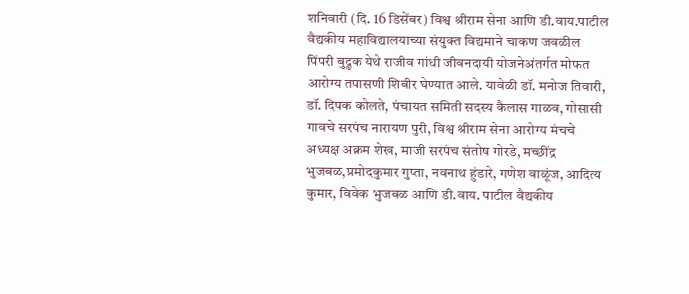शनिवारी (दि. 16 डिसेंबर) विश्व श्रीराम सेना आणि डी.वाय.पाटील वैद्यकीय महाविद्यालयाच्या संयुक्त विद्यमाने चाकण जवळील पिंपरी बुद्रुक येथे राजीव गांधी जीवनदायी योजनेअंतर्गत मोफत आरोग्य तपासणी शिबीर घेण्यात आले. यावेळी डॉ. मनोज तिवारी, डॉ. दिपक कोलते, पंचायत समिती सदस्य कैलास गाळव, गोसासी गावचे सरपंच नारायण पुरी, विश्व श्रीराम सेना आरोग्य मंचचे अध्यक्ष अक्रम शेख, माजी सरपंच संतोष गोरडे, मच्छींद्र भुजबळ,प्रमोदकुमार गुप्ता, नवनाथ हुंडारे, गणेश वाळूंज, आदित्य कुमार, विवेक भुजबळ आणि डी.वाय. पाटील वैद्यकीय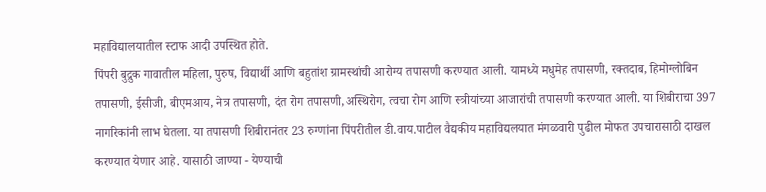महाविद्यालयातील स्टाफ आदी उपस्थित होते.
पिंपरी बुद्रुक गावातील महिला, पुरुष, विद्यार्थी आणि बहुतांश ग्रामस्थांची आरोग्य तपासणी करण्यात आली. यामध्ये मधुमेह तपासणी, रक्तदाब, हिमोग्लोबिन तपासणी, ईसीजी, बीएमआय, नेत्र तपासणी, दंत रोग तपासणी,अस्थिरोग, त्वचा रोग आणि स्त्रीयांच्या आजारांची तपासणी करण्यात आली. या शिबीराचा 397 नागरिकांनी लाभ घेतला. या तपासणी शिबीरानंतर 23 रुग्णांना पिंपरीतील डी.वाय.पाटील वैद्यकीय महाविद्यलयात मंगळवारी पुढील मोफत उपचारासाठी दाखल करण्यात येणार आहे. यासाठी जाण्या - येण्याची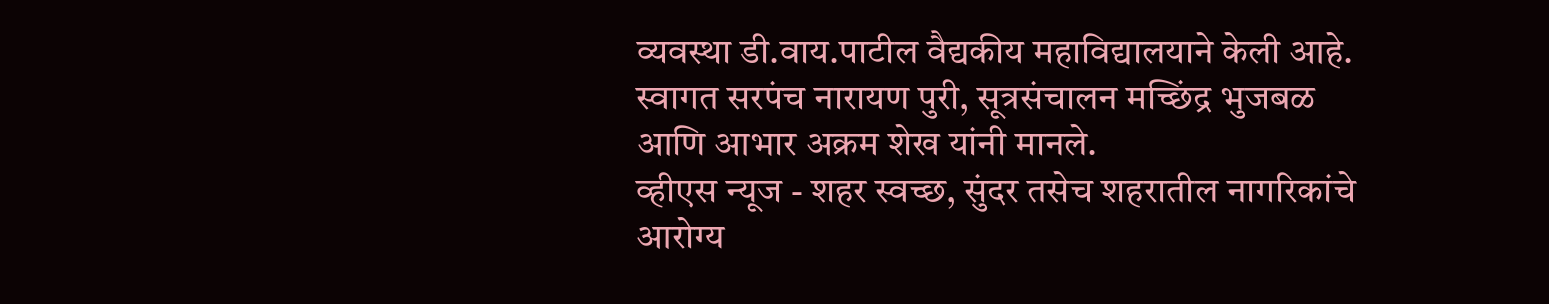व्यवस्था डी.वाय.पाटील वैद्यकीय महाविद्यालयाने केली आहे. स्वागत सरपंच नारायण पुरी, सूत्रसंचालन मच्छिंद्र भुजबळ आणि आभार अक्रम शेख यांनी मानले.
व्हीएस न्यूज - शहर स्वच्छ, सुंदर तसेच शहरातील नागरिकांचे आरोग्य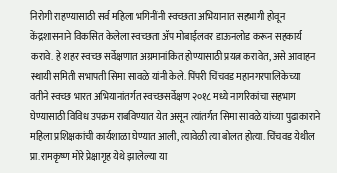निरोगी राहण्यासाठी सर्व महिला भगिनींनी स्वच्छता अभियानात सहभागी होवून केंद्रशासनाने विकसित केलेला स्वच्छता ॲप मोबाईलवर डाऊनलोड करून सहकार्य करावे. हे शहर स्वच्छ सर्वेक्षणात अग्रमानांकित होण्यासाठी प्रयत्न करावेत, असे आवाहन स्थायी समिती सभापती सिमा सावळे यांनी केले. पिंपरी चिंचवड महानगरपालिकेच्या वतीने स्वच्छ भारत अभियानांतर्गत स्वच्छसर्वेक्षण २०१८ मध्ये नागरिकांचा सहभाग घेण्यासाठी विविध उपक्रम राबविण्यात येत असून त्यांतर्गत सिमा सावळे यांच्या पुढाकाराने महिला प्रशिक्षकांची कार्यशाळा घेण्यात आली, त्यावेळी त्या बोलत होत्या. चिंचवड येथील प्रा.रामकृष्ण मोरे प्रेक्षागृह येथे झालेल्या या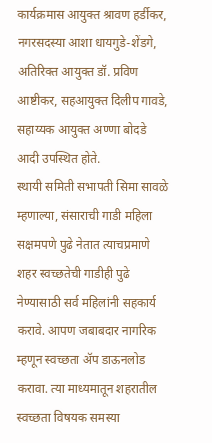कार्यक्रमास आयुक्त श्रावण हर्डीकर, नगरसदस्या आशा धायगुडे-शेंडगे, अतिरिक्त आयुक्त डॉ. प्रविण आष्टीकर, सहआयुक्त दिलीप गावडे, सहाय्यक आयुक्त अण्णा बोदडे आदी उपस्थित होते.
स्थायी समिती सभापती सिमा सावळे म्हणाल्या, संसाराची गाडी महिला सक्षमपणे पुढे नेतात त्याचप्रमाणे शहर स्वच्छतेची गाडीही पुढे नेण्यासाठी सर्व महिलांनी सहकार्य करावे. आपण जबाबदार नागरिक म्हणून स्वच्छता ॲप डाऊनलोड करावा. त्या माध्यमातून शहरातील स्वच्छता विषयक समस्या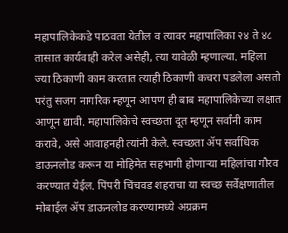महापालिकेकडे पाठवता येतील व त्यावर महापालिका २४ ते ४८ तासात कार्यवाही करेल असेही, त्या यावेळी म्हणाल्या. महिला ज्या ठिकाणी काम करतात त्याही ठिकाणी कचरा पडलेला असतो परंतु सजग नागरिक म्हणून आपण ही बाब महापालिकेच्या लक्षात आणून द्यावी. महापालिकेचे स्वच्छता दूत म्हणून सर्वांनी काम करावे, असे आवाहनही त्यांनी केले. स्वच्छता ॲप सर्वाधिक डाऊनलोड करून या मोहिमेत सहभागी होणाऱ्या महिलांचा गौरव करण्यात येईल. पिंपरी चिंचवड शहराचा या स्वच्छ सर्वेक्षणातील मोबाईल ॲप डाऊनलोड करण्यामध्ये अग्रक्रम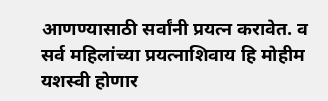आणण्यासाठी सर्वांनी प्रयत्न करावेत. व सर्व महिलांच्या प्रयत्नाशिवाय हि मोहीम यशस्वी होणार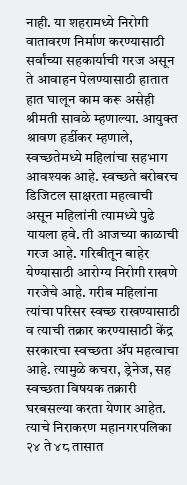नाही. या शहरामध्ये निरोगी वातावरण निर्माण करण्यासाठी सर्वांच्या सहकार्याची गरज असून ते आवाहन पेलण्यासाठी हातात हात घालून काम करू असेही श्रीमती सावळे म्हणाल्या. आयुक्त श्रावण हर्डीकर म्हणाले, स्वच्छतेमध्ये महिलांचा सहभाग आवश्यक आहे. स्वच्छते बरोबरच डिजिटल साक्षरता महत्वाची असून महिलांनी त्यामध्ये पुढे यायला हवे. ती आजच्या काळाची गरज आहे. गरिबीतून बाहेर येण्यासाठी आरोग्य निरोगी राखणे गरजेचे आहे. गरीब महिलांना त्यांचा परिसर स्वच्छ राखण्यासाठी व त्याची तक्रार करण्यासाठी केंद्र सरकारचा स्वच्छता ॲप महत्वाचा आहे. त्यामुळे कचरा, ड्रेनेज, सह स्वच्छता विषयक तक्रारी घरबसल्या करता येणार आहेत. त्याचे निराकरण महानगरपलिका २४ ते ४८ तासात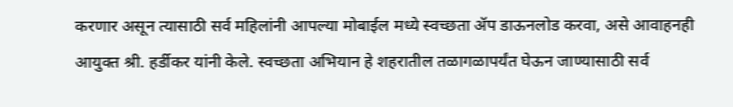करणार असून त्यासाठी सर्व महिलांनी आपल्या मोबाईल मध्ये स्वच्छता ॲप डाऊनलोड करवा, असे आवाहनही आयुक्त श्री. हर्डीकर यांनी केले. स्वच्छता अभियान हे शहरातील तळागळापर्यंत घेऊन जाण्यासाठी सर्व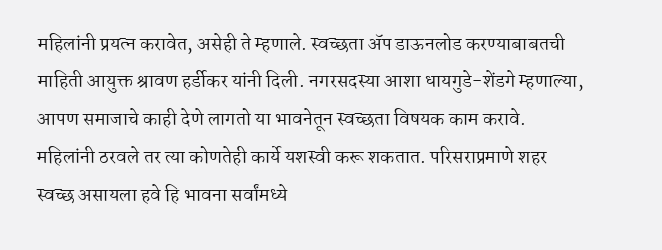महिलांनी प्रयत्न करावेत, असेही ते म्हणाले. स्वच्छता ॲप डाऊनलोड करण्याबाबतची माहिती आयुक्त श्रावण हर्डीकर यांनी दिली. नगरसदस्या आशा धायगुडे-शेंडगे म्हणाल्या, आपण समाजाचे काही देणे लागतो या भावनेतून स्वच्छता विषयक काम करावे. महिलांनी ठरवले तर त्या कोणतेही कार्ये यशस्वी करू शकतात. परिसराप्रमाणे शहर स्वच्छ असायला हवे हि भावना सर्वांमध्ये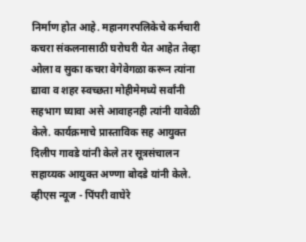निर्माण होत आहे. महानगरपलिकेचे कर्मचारी कचरा संकलनासाठी घरोघरी येत आहेत तेव्हा ओला व सुका कचरा वेगेवेगळा करून त्यांना द्यावा व शहर स्वच्छता मोहीमेमध्ये सर्वांनी सहभाग घ्यावा असे आवाहनही त्यांनी यावेळी केले. कार्यक्रमाचे प्रास्ताविक सह आयुक्त दिलीप गावडे यांनी केले तर सूत्रसंचालन सहाय्यक आयुक्त अण्णा बोदडे यांनी केले.
व्हीएस न्यूज - पिंपरी वाघेरे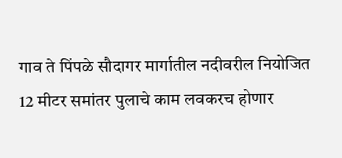गाव ते पिंपळे सौदागर मार्गातील नदीवरील नियोजित 12 मीटर समांतर पुलाचे काम लवकरच होणार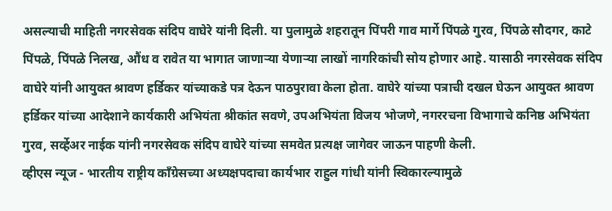असल्याची माहिती नगरसेवक संदिप वाघेरे यांनी दिली. या पुलामुळे शहरातून पिंपरी गाव मार्गे पिंपळे गुरव, पिंपळे सौदगर, काटे पिंपळे, पिंपळे निलख, औंध व रावेत या भागात जाणाऱ्या येणाऱ्या लाखों नागरिकांची सोय होणार आहे. यासाठी नगरसेवक संदिप वाघेरे यांनी आयुक्त श्रावण हर्डिकर यांच्याकडे पत्र देऊन पाठपुरावा केला होता. वाघेरे यांच्या पत्राची दखल घेऊन आयुक्त श्रावण हर्डिकर यांच्या आदेशाने कार्यकारी अभियंता श्रीकांत सवणे, उपअभियंता विजय भोजणे, नगररचना विभागाचे कनिष्ठ अभियंता गुरव, सर्व्हेअर नाईक यांनी नगरसेवक संदिप वाघेरे यांच्या समवेत प्रत्यक्ष जागेवर जाऊन पाहणी केली.
व्हीएस न्यूज - भारतीय राष्ट्रीय कॉंग्रेसच्या अध्यक्षपदाचा कार्यभार राहुल गांधी यांनी स्विकारल्यामुळे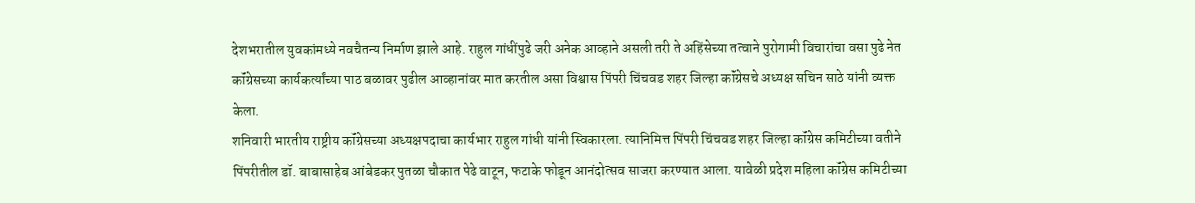देशभरातील युवकांमध्ये नवचैतन्य निर्माण झाले आहे. राहुल गांधींपुढे जरी अनेक आव्हाने असली तरी ते अहिंसेच्या तत्वाने पुरोगामी विचारांचा वसा पुढे नेत कॉंग्रेसच्या कार्यकर्त्यांच्या पाठ बळावर पुढील आव्हानांवर मात करतील असा विश्वास पिंपरी चिंचवड शहर जिल्हा कॉंग्रेसचे अध्यक्ष सचिन साठे यांनी व्यक्त केला.
शनिवारी भारतीय राष्ट्रीय कॉंग्रेसच्या अध्यक्षपदाचा कार्यभार राहुल गांधी यांनी स्विकारला. त्यानिमित्त पिंपरी चिंचवड शहर जिल्हा कॉंग्रेस कमिटीच्या वतीने पिंपरीतील डॉ. बाबासाहेब आंबेडकर पुतळा चौकात पेढे वाटून, फटाके फोडून आनंदोत्सव साजरा करण्यात आला. यावेळी प्रदेश महिला कॉंग्रेस कमिटीच्या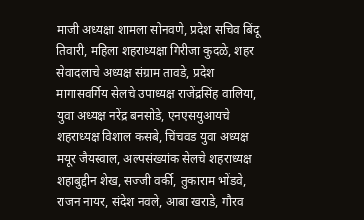माजी अध्यक्षा शामला सोनवणे, प्रदेश सचिव बिंदू तिवारी, महिला शहराध्यक्षा गिरीजा कुदळे, शहर सेवादलाचे अध्यक्ष संग्राम तावडे, प्रदेश मागासवर्गिय सेलचे उपाध्यक्ष राजेंद्रसिंह वालिया, युवा अध्यक्ष नरेंद्र बनसोडे, एनएसयुआयचे शहराध्यक्ष विशाल कसबे, चिंचवड युवा अध्यक्ष मयूर जैयस्वाल, अल्पसंख्यांक सेलचे शहराध्यक्ष शहाबुद्दीन शेख, सज्जी वर्की, तुकाराम भोंडवे, राजन नायर, संदेश नवले, आबा खराडे, गौरव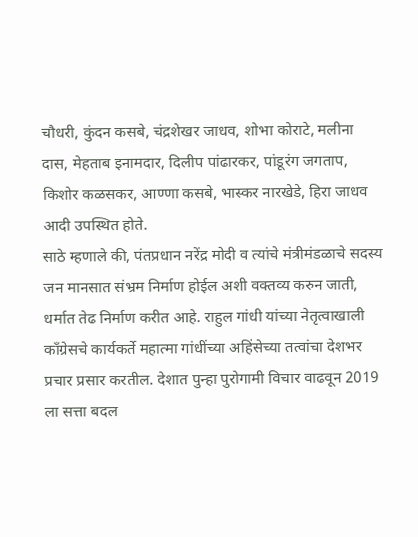चौधरी, कुंदन कसबे, चंद्रशेखर जाधव, शोभा कोराटे, मलीना दास, मेहताब इनामदार, दिलीप पांढारकर, पांडूरंग जगताप, किशोर कळसकर, आण्णा कसबे, भास्कर नारखेडे, हिरा जाधव आदी उपस्थित होते.
साठे म्हणाले की, पंतप्रधान नरेंद्र मोदी व त्यांचे मंत्रीमंडळाचे सदस्य जन मानसात संभ्रम निर्माण होईल अशी वक्तव्य करुन जाती, धर्मात तेढ निर्माण करीत आहे. राहुल गांधी यांच्या नेतृत्वाखाली कॉंग्रेसचे कार्यकर्ते महात्मा गांधींच्या अहिंसेच्या तत्वांचा देशभर प्रचार प्रसार करतील. देशात पुन्हा पुरोगामी विचार वाढवून 2019 ला सत्ता बदल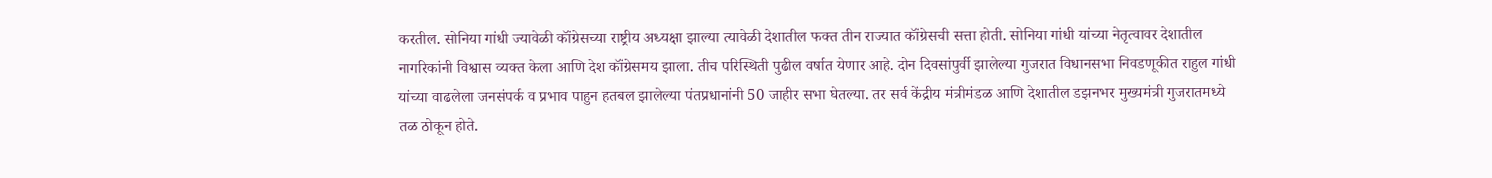करतील. सोनिया गांधी ज्यावेळी कॉंग्रेसच्या राष्ट्रीय अध्यक्षा झाल्या त्यावेळी देशातील फक्त तीन राज्यात कॉंग्रेसची सत्ता होती. सोनिया गांधी यांच्या नेतृत्वावर देशातील नागरिकांनी विश्वास व्यक्त केला आणि देश कॉंग्रेसमय झाला. तीच परिस्थिती पुढील वर्षात येणार आहे. दोन दिवसांपुर्वी झालेल्या गुजरात विधानसभा निवडणूकीत राहुल गांधी यांच्या वाढलेला जनसंपर्क व प्रभाव पाहुन हतबल झालेल्या पंतप्रधानांनी 50 जाहीर सभा घेतल्या. तर सर्व केंद्रीय मंत्रीमंडळ आणि देशातील डझनभर मुख्यमंत्री गुजरातमध्ये तळ ठोकून होते.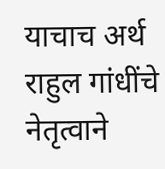याचाच अर्थ राहुल गांधींचे नेतृत्वाने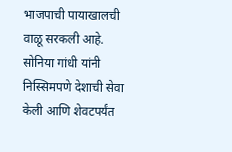भाजपाची पायाखालची वाळू सरकली आहे. सोनिया गांधी यांनी निस्सिमपणे देशाची सेवा केली आणि शेवटपर्यंत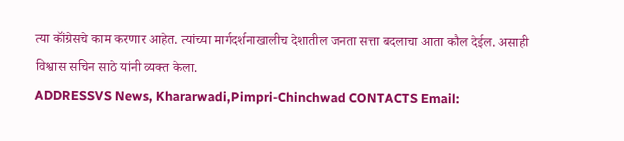त्या कॉंग्रेसचे काम करणार आहेत. त्यांच्या मार्गदर्शनाखालीच देशातील जनता सत्ता बदलाचा आता कौल देईल. असाही विश्वास सचिन साठे यांनी व्यक्त केला.
ADDRESSVS News, Khararwadi,Pimpri-Chinchwad CONTACTS Email: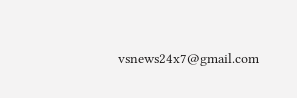vsnews24x7@gmail.com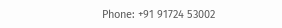Phone: +91 91724 53002